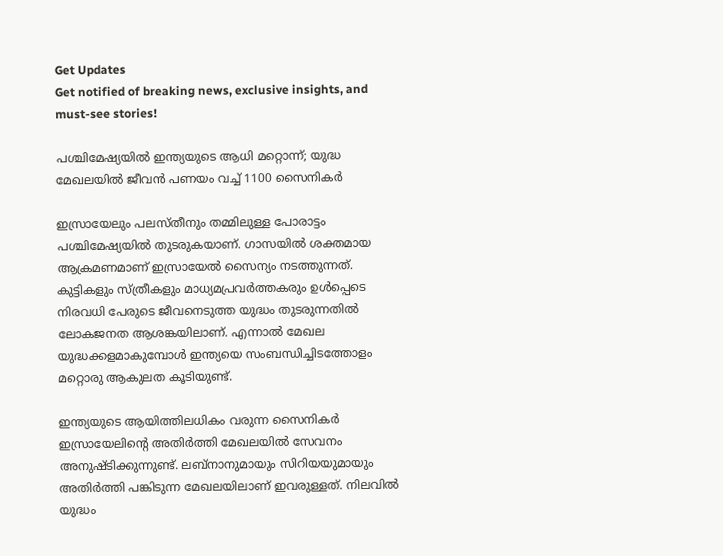Get Updates
Get notified of breaking news, exclusive insights, and must-see stories!

പശ്ചിമേഷ്യയില്‍ ഇന്ത്യയുടെ ആധി മറ്റൊന്ന്; യുദ്ധ മേഖലയില്‍ ജീവന്‍ പണയം വച്ച് 1100 സൈനികര്‍

ഇസ്രായേലും പലസ്തീനും തമ്മിലുള്ള പോരാട്ടം പശ്ചിമേഷ്യയില്‍ തുടരുകയാണ്. ഗാസയില്‍ ശക്തമായ ആക്രമണമാണ് ഇസ്രായേല്‍ സൈന്യം നടത്തുന്നത്. കുട്ടികളും സ്ത്രീകളും മാധ്യമപ്രവര്‍ത്തകരും ഉള്‍പ്പെടെ നിരവധി പേരുടെ ജീവനെടുത്ത യുദ്ധം തുടരുന്നതില്‍ ലോകജനത ആശങ്കയിലാണ്. എന്നാല്‍ മേഖല യുദ്ധക്കളമാകുമ്പോള്‍ ഇന്ത്യയെ സംബന്ധിച്ചിടത്തോളം മറ്റൊരു ആകുലത കൂടിയുണ്ട്.

ഇന്ത്യയുടെ ആയിത്തിലധികം വരുന്ന സൈനികര്‍ ഇസ്രായേലിന്റെ അതിര്‍ത്തി മേഖലയില്‍ സേവനം അനുഷ്ടിക്കുന്നുണ്ട്. ലബ്‌നാനുമായും സിറിയയുമായും അതിര്‍ത്തി പങ്കിടുന്ന മേഖലയിലാണ് ഇവരുള്ളത്. നിലവില്‍ യുദ്ധം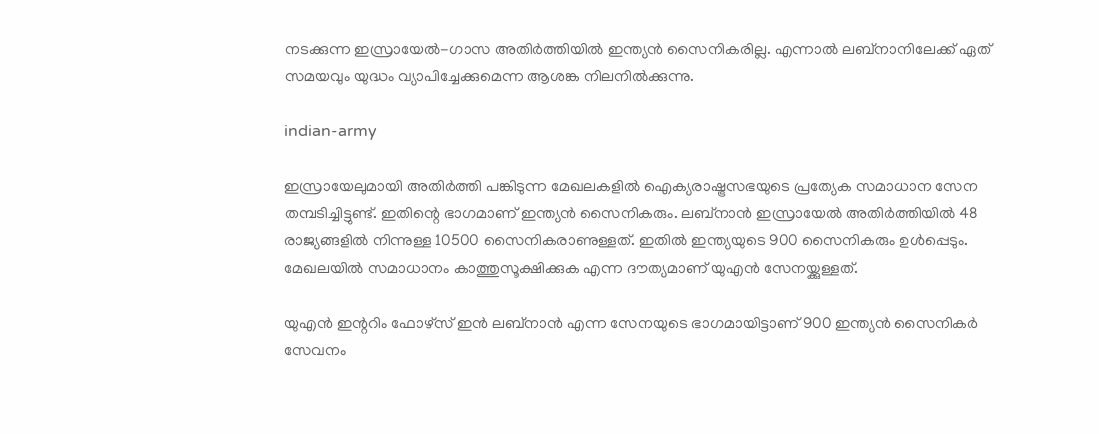നടക്കുന്ന ഇസ്രായേല്‍-ഗാസ അതിര്‍ത്തിയില്‍ ഇന്ത്യന്‍ സൈനികരില്ല. എന്നാല്‍ ലബ്‌നാനിലേക്ക് ഏത് സമയവും യുദ്ധം വ്യാപിച്ചേക്കുമെന്ന ആശങ്ക നിലനില്‍ക്കുന്നു.

indian-army

ഇസ്രായേലുമായി അതിര്‍ത്തി പങ്കിടുന്ന മേഖലകളില്‍ ഐക്യരാഷ്ട്രസഭയുടെ പ്രത്യേക സമാധാന സേന തമ്പടിച്ചിട്ടുണ്ട്. ഇതിന്റെ ഭാഗമാണ് ഇന്ത്യന്‍ സൈനികരും. ലബ്‌നാന്‍ ഇസ്രായേല്‍ അതിര്‍ത്തിയില്‍ 48 രാജ്യങ്ങളില്‍ നിന്നുള്ള 10500 സൈനികരാണുള്ളത്. ഇതില്‍ ഇന്ത്യയുടെ 900 സൈനികരും ഉള്‍പ്പെടും. മേഖലയില്‍ സമാധാനം കാത്തുസൂക്ഷിക്കുക എന്ന ദൗത്യമാണ് യുഎന്‍ സേനയ്ക്കുള്ളത്.

യുഎന്‍ ഇന്ററിം ഫോഴ്‌സ് ഇന്‍ ലബ്‌നാന്‍ എന്ന സേനയുടെ ഭാഗമായിട്ടാണ് 900 ഇന്ത്യന്‍ സൈനികര്‍ സേവനം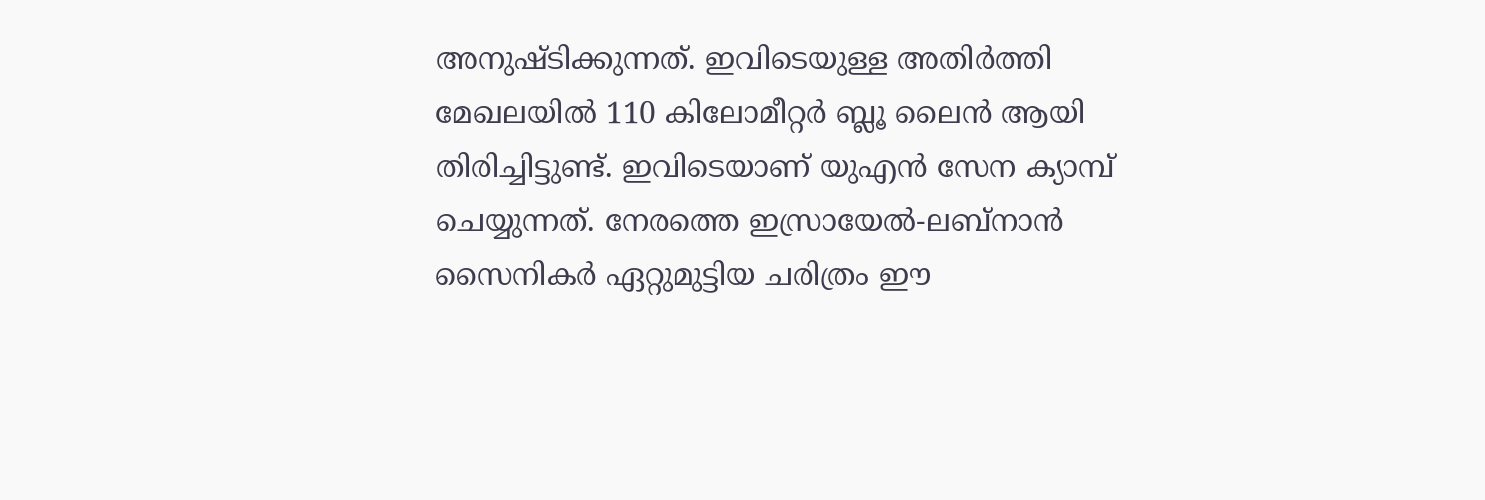അനുഷ്ടിക്കുന്നത്. ഇവിടെയുള്ള അതിര്‍ത്തി മേഖലയില്‍ 110 കിലോമീറ്റര്‍ ബ്ലൂ ലൈന്‍ ആയി തിരിച്ചിട്ടുണ്ട്. ഇവിടെയാണ് യുഎന്‍ സേന ക്യാമ്പ് ചെയ്യുന്നത്. നേരത്തെ ഇസ്രായേല്‍-ലബ്‌നാന്‍ സൈനികര്‍ ഏറ്റുമുട്ടിയ ചരിത്രം ഈ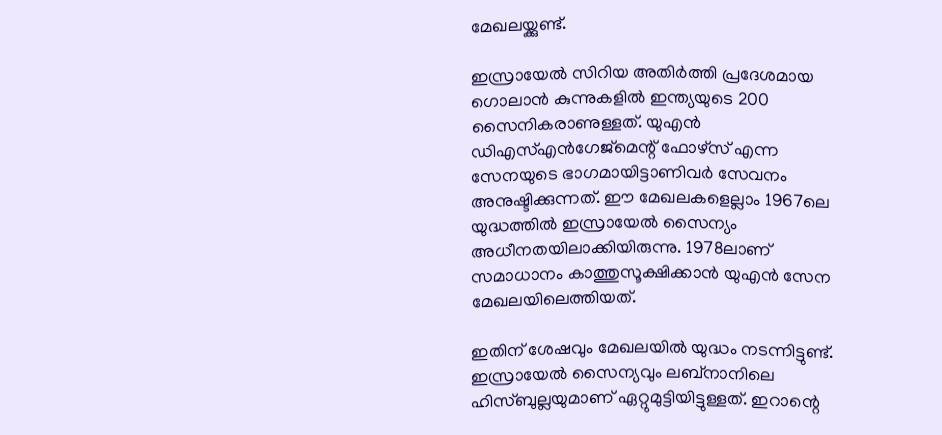മേഖലയ്ക്കുണ്ട്.

ഇസ്രായേല്‍ സിറിയ അതിര്‍ത്തി പ്രദേശമായ ഗൊലാന്‍ കുന്നുകളില്‍ ഇന്ത്യയുടെ 200 സൈനികരാണുള്ളത്. യുഎന്‍ ഡിഎസ്എന്‍ഗേജ്‌മെന്റ് ഫോഴ്‌സ് എന്ന സേനയുടെ ഭാഗമായിട്ടാണിവര്‍ സേവനം അനുഷ്ടിക്കുന്നത്. ഈ മേഖലകളെല്ലാം 1967ലെ യുദ്ധത്തില്‍ ഇസ്രായേല്‍ സൈന്യം അധീനതയിലാക്കിയിരുന്നു. 1978ലാണ് സമാധാനം കാത്തുസൂക്ഷിക്കാന്‍ യുഎന്‍ സേന മേഖലയിലെത്തിയത്.

ഇതിന് ശേഷവും മേഖലയില്‍ യുദ്ധം നടന്നിട്ടുണ്ട്. ഇസ്രായേല്‍ സൈന്യവും ലബ്‌നാനിലെ ഹിസ്ബുല്ലയുമാണ് ഏറ്റുമുട്ടിയിട്ടുള്ളത്. ഇറാന്റെ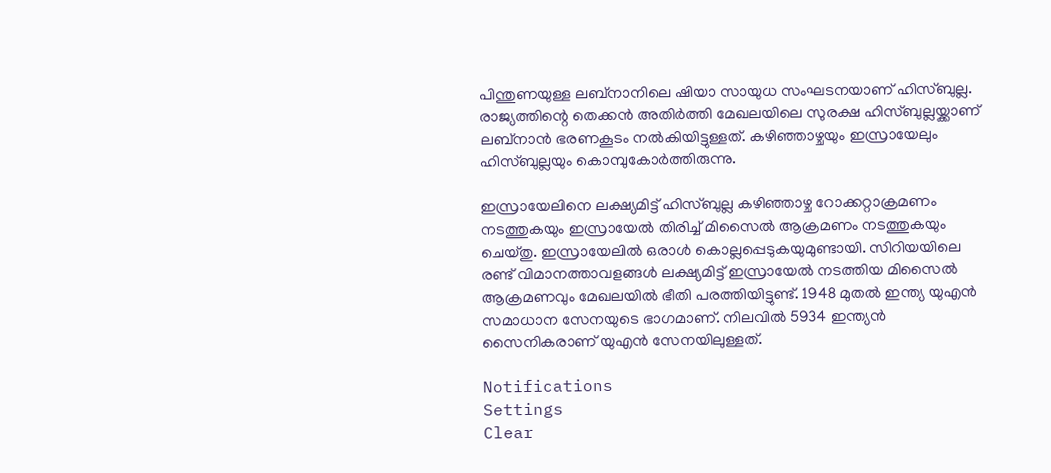പിന്തുണയുള്ള ലബ്‌നാനിലെ ഷിയാ സായുധ സംഘടനയാണ് ഹിസ്ബുല്ല. രാജ്യത്തിന്റെ തെക്കന്‍ അതിര്‍ത്തി മേഖലയിലെ സുരക്ഷ ഹിസ്ബുല്ലയ്ക്കാണ് ലബ്‌നാന്‍ ഭരണകൂടം നല്‍കിയിട്ടുള്ളത്. കഴിഞ്ഞാഴ്ചയും ഇസ്രായേലും ഹിസ്ബുല്ലയും കൊമ്പുകോര്‍ത്തിരുന്നു.

ഇസ്രായേലിനെ ലക്ഷ്യമിട്ട് ഹിസ്ബുല്ല കഴിഞ്ഞാഴ്ച റോക്കറ്റാക്രമണം നടത്തുകയും ഇസ്രായേല്‍ തിരിച്ച് മിസൈല്‍ ആക്രമണം നടത്തുകയും ചെയ്തു. ഇസ്രായേലില്‍ ഒരാള്‍ കൊല്ലപ്പെടുകയുമുണ്ടായി. സിറിയയിലെ രണ്ട് വിമാനത്താവളങ്ങള്‍ ലക്ഷ്യമിട്ട് ഇസ്രായേല്‍ നടത്തിയ മിസൈല്‍ ആക്രമണവും മേഖലയില്‍ ഭീതി പരത്തിയിട്ടുണ്ട്. 1948 മുതല്‍ ഇന്ത്യ യുഎന്‍ സമാധാന സേനയുടെ ഭാഗമാണ്. നിലവില്‍ 5934 ഇന്ത്യന്‍ സൈനികരാണ് യുഎന്‍ സേനയിലുള്ളത്.

Notifications
Settings
Clear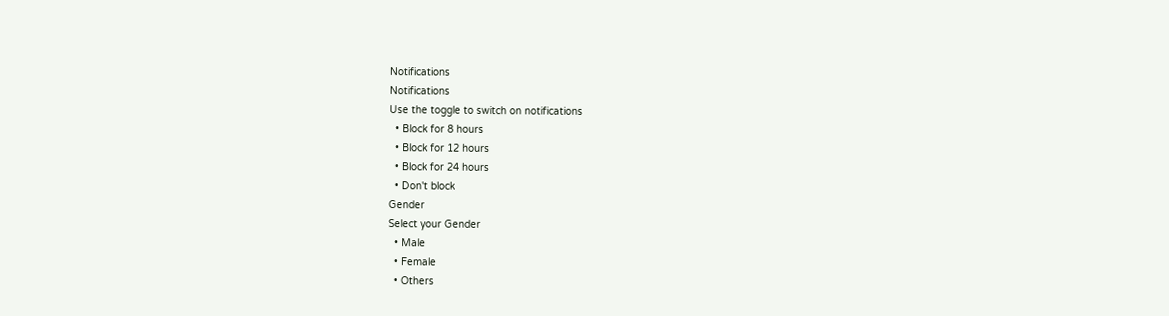Notifications
Notifications
Use the toggle to switch on notifications
  • Block for 8 hours
  • Block for 12 hours
  • Block for 24 hours
  • Don't block
Gender
Select your Gender
  • Male
  • Female
  • Others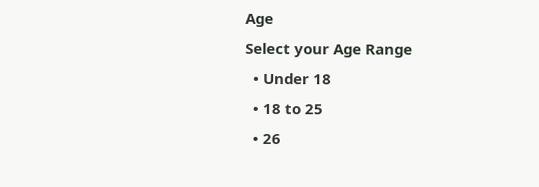Age
Select your Age Range
  • Under 18
  • 18 to 25
  • 26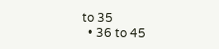to 35
  • 36 to 45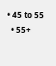• 45 to 55
  • 55+